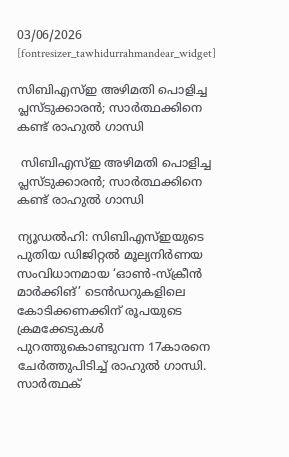03/06/2026
[fontresizer_tawhidurrahmandear_widget]

സിബിഎസ്ഇ അഴിമതി പൊളിച്ച പ്ലസ്ടുക്കാരൻ; സാർത്ഥക്കിനെ കണ്ട് രാഹുൽ ഗാന്ധി

 സിബിഎസ്ഇ അഴിമതി പൊളിച്ച പ്ലസ്ടുക്കാരൻ; സാർത്ഥക്കിനെ കണ്ട് രാഹുൽ ഗാന്ധി

ന്യൂഡൽഹി: സിബിഎസ്ഇയുടെ പുതിയ ഡിജിറ്റൽ മൂല്യനിർണയ സംവിധാനമായ ‘ഓൺ-സ്‌ക്രീൻ മാർക്കിങ്’ ടെൻഡറുകളിലെ കോടിക്കണക്കിന് രൂപയുടെ ക്രമക്കേടുകൾ പുറത്തുകൊണ്ടുവന്ന 17കാരനെ ചേർത്തുപിടിച്ച് രാഹുൽ ഗാന്ധി. സാർത്ഥക്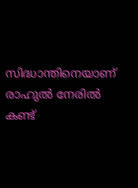സിദ്ധാന്തിനെയാണ് രാഹുൽ നേരിൽ കണ്ട്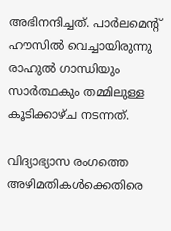അഭിനന്ദിച്ചത്. പാർലമെന്റ് ഹൗസിൽ വെച്ചായിരുന്നു രാഹുൽ ഗാന്ധിയും സാർത്ഥകും തമ്മിലുള്ള കൂടിക്കാഴ്ച നടന്നത്.

വിദ്യാഭ്യാസ രംഗത്തെ അഴിമതികൾക്കെതിരെ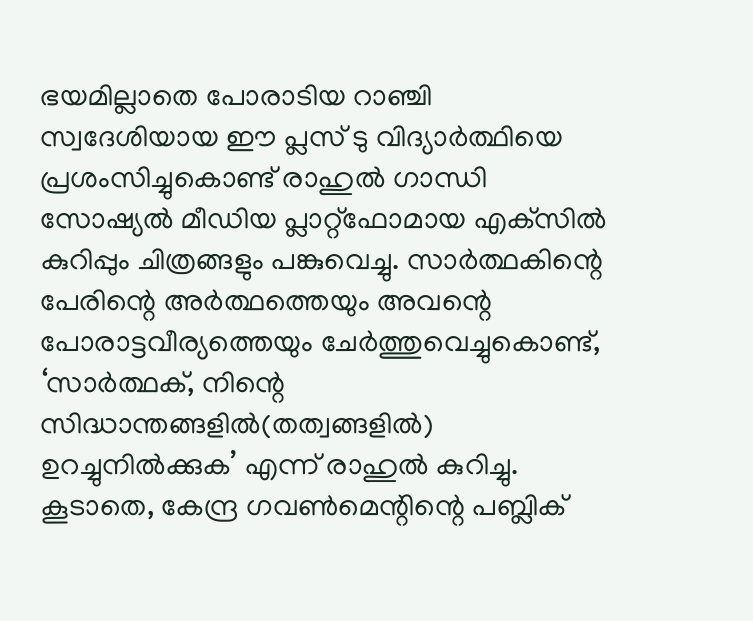ഭയമില്ലാതെ പോരാടിയ റാഞ്ചി സ്വദേശിയായ ഈ പ്ലസ് ടു വിദ്യാർത്ഥിയെ പ്രശംസിച്ചുകൊണ്ട് രാഹുൽ ഗാന്ധി സോഷ്യൽ മീഡിയ പ്ലാറ്റ്ഫോമായ എക്‌സിൽ കുറിപ്പും ചിത്രങ്ങളും പങ്കുവെച്ചു. സാർത്ഥകിന്റെ പേരിന്റെ അർത്ഥത്തെയും അവന്റെ പോരാട്ടവീര്യത്തെയും ചേർത്തുവെച്ചുകൊണ്ട്, ‘സാർത്ഥക്, നിന്റെ സിദ്ധാന്തങ്ങളിൽ(തത്വങ്ങളിൽ) ഉറച്ചുനിൽക്കുക’ എന്ന് രാഹുൽ കുറിച്ചു. കൂടാതെ, കേന്ദ്ര ഗവൺമെന്റിന്റെ പബ്ലിക്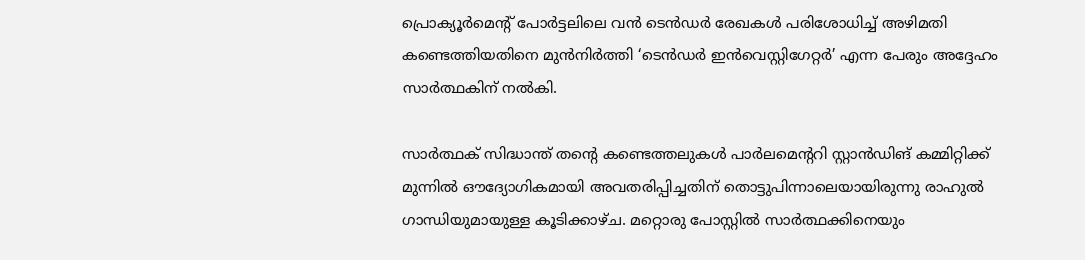പ്രൊക്യൂർമെന്റ് പോർട്ടലിലെ വൻ ടെൻഡർ രേഖകൾ പരിശോധിച്ച് അഴിമതി കണ്ടെത്തിയതിനെ മുൻനിർത്തി ‘ടെൻഡർ ഇൻവെസ്റ്റിഗേറ്റർ’ എന്ന പേരും അദ്ദേഹം സാർത്ഥകിന് നൽകി.

സാർത്ഥക് സിദ്ധാന്ത് തന്റെ കണ്ടെത്തലുകൾ പാർലമെന്ററി സ്റ്റാൻഡിങ് കമ്മിറ്റിക്ക് മുന്നിൽ ഔദ്യോഗികമായി അവതരിപ്പിച്ചതിന് തൊട്ടുപിന്നാലെയായിരുന്നു രാഹുൽ ഗാന്ധിയുമായുള്ള കൂടിക്കാഴ്ച. മറ്റൊരു പോസ്റ്റിൽ സാർത്ഥക്കിനെയും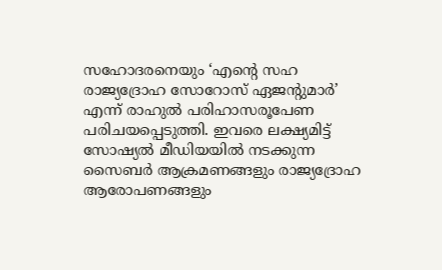സഹോദരനെയും ‘എന്റെ സഹ രാജ്യദ്രോഹ സോറോസ് ഏജന്റുമാർ’ എന്ന് രാഹുൽ പരിഹാസരൂപേണ പരിചയപ്പെടുത്തി. ഇവരെ ലക്ഷ്യമിട്ട് സോഷ്യൽ മീഡിയയിൽ നടക്കുന്ന സൈബർ ആക്രമണങ്ങളും രാജ്യദ്രോഹ ആരോപണങ്ങളും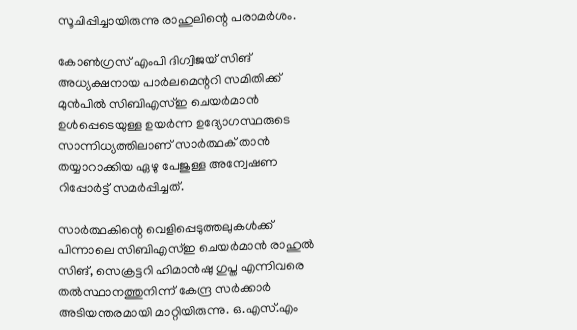സൂചിപ്പിച്ചായിരുന്നു രാഹുലിന്റെ പരാമർശം.

കോൺഗ്രസ് എംപി ദിഗ്വിജയ് സിങ് അധ്യക്ഷനായ പാർലമെന്ററി സമിതിക്ക് മുൻപിൽ സിബിഎസ്ഇ ചെയർമാൻ ഉൾപ്പെടെയുള്ള ഉയർന്ന ഉദ്യോഗസ്ഥരുടെ സാന്നിധ്യത്തിലാണ് സാർത്ഥക് താൻ തയ്യാറാക്കിയ ഏഴു പേജുള്ള അന്വേഷണ റിപ്പോർട്ട് സമർപ്പിച്ചത്.

സാർത്ഥകിന്റെ വെളിപ്പെടുത്തലുകൾക്ക് പിന്നാലെ സിബിഎസ്ഇ ചെയർമാൻ രാഹുൽ സിങ്, സെക്രട്ടറി ഹിമാൻഷു ഗുപ്ത എന്നിവരെ തൽസ്ഥാനത്തുനിന്ന് കേന്ദ്ര സർക്കാർ അടിയന്തരമായി മാറ്റിയിരുന്നു. ഒ.എസ്.എം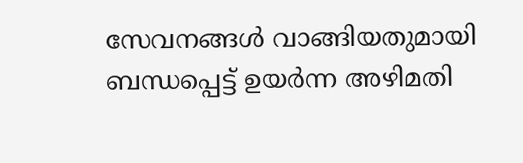സേവനങ്ങൾ വാങ്ങിയതുമായി ബന്ധപ്പെട്ട് ഉയർന്ന അഴിമതി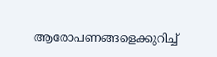ആരോപണങ്ങളെക്കുറിച്ച്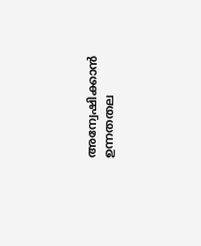അന്വേഷിക്കാൻ ഉന്നതതല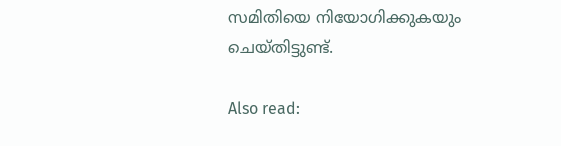സമിതിയെ നിയോഗിക്കുകയും ചെയ്തിട്ടുണ്ട്.

Also read: